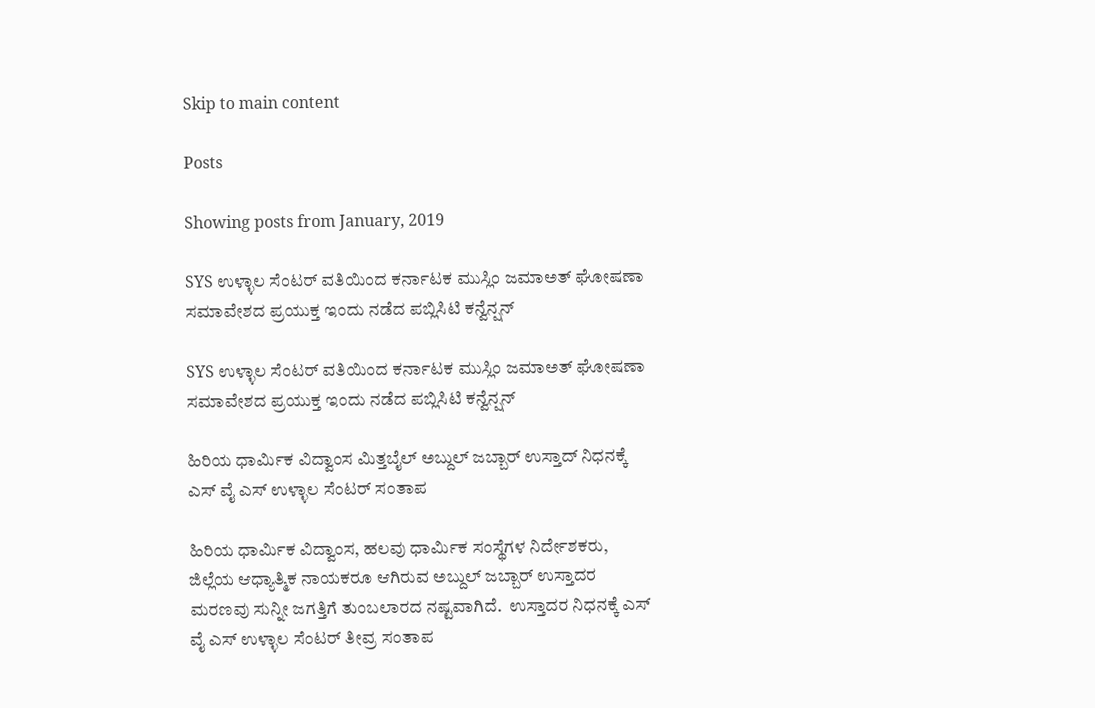Skip to main content

Posts

Showing posts from January, 2019

SYS ಉಳ್ಳಾಲ ಸೆಂಟರ್ ವತಿಯಿಂದ ಕರ್ನಾಟಕ ಮುಸ್ಲಿಂ ಜಮಾಅತ್ ಘೋಷಣಾ ಸಮಾವೇಶದ ಪ್ರಯುಕ್ತ ಇಂದು ನಡೆದ ಪಬ್ಲಿಸಿಟಿ ಕನ್ವೆನ್ಷನ್

SYS ಉಳ್ಳಾಲ ಸೆಂಟರ್ ವತಿಯಿಂದ ಕರ್ನಾಟಕ ಮುಸ್ಲಿಂ ಜಮಾಅತ್ ಘೋಷಣಾ ಸಮಾವೇಶದ ಪ್ರಯುಕ್ತ ಇಂದು ನಡೆದ ಪಬ್ಲಿಸಿಟಿ ಕನ್ವೆನ್ಷನ್

ಹಿರಿಯ ಧಾರ್ಮಿಕ ವಿದ್ವಾಂಸ ಮಿತ್ತಬೈಲ್ ಅಬ್ದುಲ್ ಜಬ್ಬಾರ್ ಉಸ್ತಾದ್ ನಿಧನಕ್ಕೆ ಎಸ್ ವೈ ಎಸ್ ಉಳ್ಳಾಲ ಸೆಂಟರ್ ಸಂತಾಪ

ಹಿರಿಯ ಧಾರ್ಮಿಕ ವಿದ್ವಾಂಸ, ಹಲವು ಧಾರ್ಮಿಕ ಸಂಸ್ಥೆಗಳ ನಿರ್ದೇಶಕರು, ಜಿಲ್ಲೆಯ ಆಧ್ಯಾತ್ಮಿಕ ನಾಯಕರೂ ಆಗಿರುವ ಅಬ್ದುಲ್ ಜಬ್ಬಾರ್ ಉಸ್ತಾದರ ಮರಣವು ಸುನ್ನೀ ಜಗತ್ತಿಗೆ ತುಂಬಲಾರದ ನಷ್ಟವಾಗಿದೆ.  ಉಸ್ತಾದರ ನಿಧನಕ್ಕೆ ಎಸ್ ವೈ ಎಸ್ ಉಳ್ಳಾಲ ಸೆಂಟರ್ ತೀವ್ರ ಸಂತಾಪ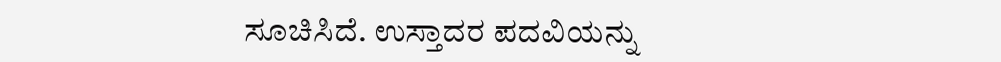ಸೂಚಿಸಿದೆ. ಉಸ್ತಾದರ ಪದವಿಯನ್ನು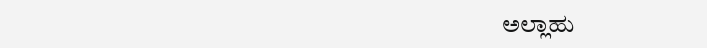ಅಲ್ಲಾಹು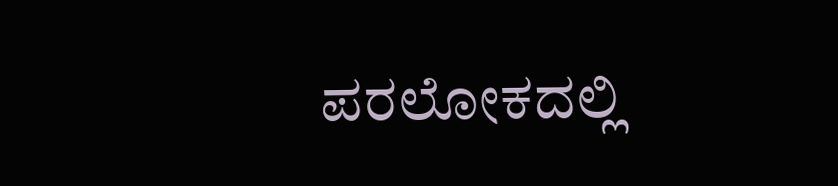ಪರಲೋಕದಲ್ಲಿ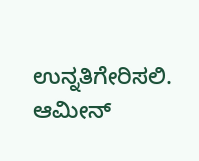ಉನ್ನತಿಗೇರಿಸಲಿ. ಆಮೀನ್